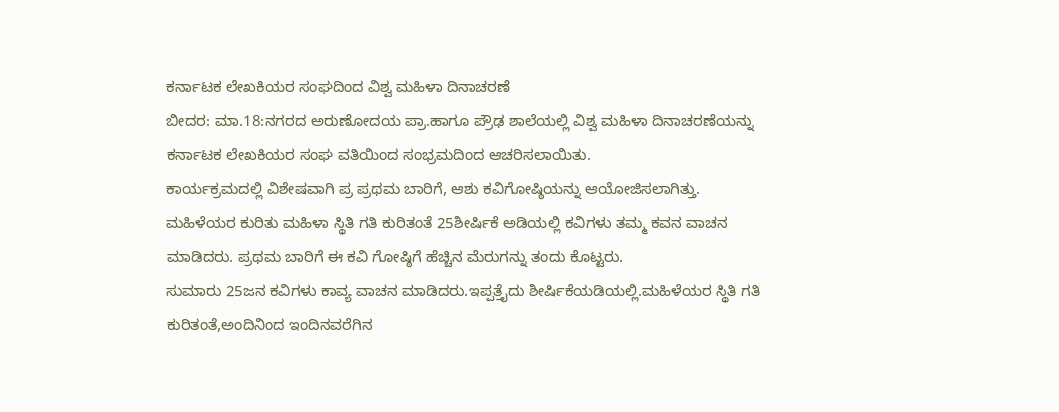ಕರ್ನಾಟಕ ಲೇಖಕಿಯರ ಸಂಘದಿಂದ ವಿಶ್ವ ಮಹಿಳಾ ದಿನಾಚರಣೆ
ಬೀದರ: ಮಾ.18:ನಗರದ ಅರುಣೋದಯ ಪ್ರಾ.ಹಾಗೂ ಪ್ರೌಢ ಶಾಲೆಯಲ್ಲಿ ವಿಶ್ವ ಮಹಿಳಾ ದಿನಾಚರಣೆಯನ್ನು ಕರ್ನಾಟಕ ಲೇಖಕಿಯರ ಸಂಘ ವತಿಯಿಂದ ಸಂಭ್ರಮದಿಂದ ಆಚರಿಸಲಾಯಿತು.
ಕಾರ್ಯಕ್ರಮದಲ್ಲಿ ವಿಶೇಷವಾಗಿ ಪ್ರ ಪ್ರಥಮ ಬಾರಿಗೆ, ಆಶು ಕವಿಗೋಷ್ಠಿಯನ್ನು ಆಯೋಜಿಸಲಾಗಿತ್ತು. ಮಹಿಳೆಯರ ಕುರಿತು ಮಹಿಳಾ ಸ್ಥಿತಿ ಗತಿ ಕುರಿತಂತೆ 25ಶೀರ್ಷಿಕೆ ಅಡಿಯಲ್ಲಿ ಕವಿಗಳು ತಮ್ಮ ಕವನ ವಾಚನ ಮಾಡಿದರು. ಪ್ರಥಮ ಬಾರಿಗೆ ಈ ಕವಿ ಗೋಷ್ಠಿಗೆ ಹೆಚ್ಚಿನ ಮೆರುಗನ್ನು ತಂದು ಕೊಟ್ಟರು.
ಸುಮಾರು 25ಜನ ಕವಿಗಳು ಕಾವ್ಯ ವಾಚನ ಮಾಡಿದರು.ಇಪ್ಪತ್ತೈದು ಶೀರ್ಷಿಕೆಯಡಿಯಲ್ಲಿ.ಮಹಿಳೆಯರ ಸ್ಥಿತಿ ಗತಿ ಕುರಿತಂತೆ,ಅಂದಿನಿಂದ ಇಂದಿನವರೆಗಿನ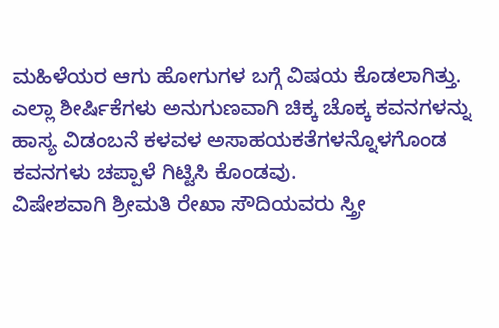ಮಹಿಳೆಯರ ಆಗು ಹೋಗುಗಳ ಬಗ್ಗೆ ವಿಷಯ ಕೊಡಲಾಗಿತ್ತು.
ಎಲ್ಲಾ ಶೀರ್ಷಿಕೆಗಳು ಅನುಗುಣವಾಗಿ ಚಿಕ್ಕ ಚೊಕ್ಕ ಕವನಗಳನ್ನು ಹಾಸ್ಯ ವಿಡಂಬನೆ ಕಳವಳ ಅಸಾಹಯಕತೆಗಳನ್ನೊಳಗೊಂಡ ಕವನಗಳು ಚಪ್ಪಾಳೆ ಗಿಟ್ಟಿಸಿ ಕೊಂಡವು.
ವಿಷೇಶವಾಗಿ ಶ್ರೀಮತಿ ರೇಖಾ ಸೌದಿಯವರು ಸ್ತ್ರೀ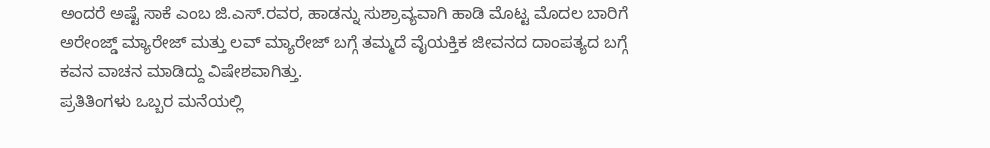ಅಂದರೆ ಅಷ್ಟೆ ಸಾಕೆ ಎಂಬ ಜಿ.ಎಸ್.ರವರ, ಹಾಡನ್ನು ಸುಶ್ರಾವ್ಯವಾಗಿ ಹಾಡಿ ಮೊಟ್ಟ ಮೊದಲ ಬಾರಿಗೆ ಅರೇಂಜ್ಡ್ ಮ್ಯಾರೇಜ್ ಮತ್ತು ಲವ್ ಮ್ಯಾರೇಜ್ ಬಗ್ಗೆ ತಮ್ಮದೆ ವೈಯಕ್ತಿಕ ಜೀವನದ ದಾಂಪತ್ಯದ ಬಗ್ಗೆ ಕವನ ವಾಚನ ಮಾಡಿದ್ದು ವಿಷೇಶವಾಗಿತ್ತು.
ಪ್ರತಿತಿಂಗಳು ಒಬ್ಬರ ಮನೆಯಲ್ಲಿ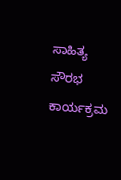ಸಾಹಿತ್ಯ ಸೌರಭ ಕಾರ್ಯಕ್ರಮ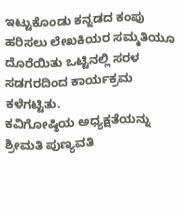ಇಟ್ಟುಕೊಂಡು ಕನ್ನಡದ ಕಂಪು ಹರಿಸಲು ಲೇಖಕಿಯರ ಸಮ್ಮತಿಯೂ ದೊರೆಯಿತು ಒಟ್ಟಿನಲ್ಲಿ ಸರಳ ಸಡಗರದಿಂದ ಕಾರ್ಯಕ್ರಮ ಕಳೆಗಟ್ಟಿತು.
ಕವಿಗೋಷ್ಠಿಯ ಅಧ್ಯಕ್ಷತೆಯನ್ನು ಶ್ರೀಮತಿ ಪುಣ್ಯವತಿ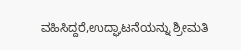ವಹಿಸಿದ್ದರೆ,ಉದ್ಘಾಟನೆಯನ್ನು ಶ್ರೀಮತಿ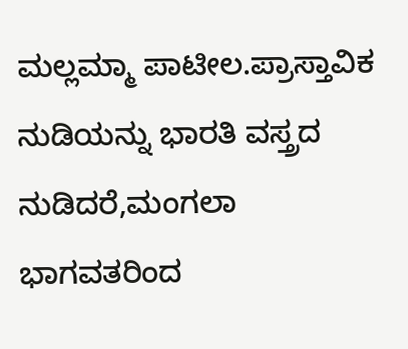ಮಲ್ಲಮ್ಮಾ ಪಾಟೀಲ.ಪ್ರಾಸ್ತಾವಿಕ ನುಡಿಯನ್ನು ಭಾರತಿ ವಸ್ತ್ರದ ನುಡಿದರೆ,ಮಂಗಲಾ ಭಾಗವತರಿಂದ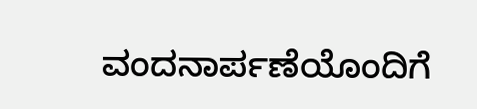ವಂದನಾರ್ಪಣೆಯೊಂದಿಗೆ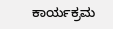ಕಾರ್ಯಕ್ರಮ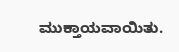ಮುಕ್ತಾಯವಾಯಿತು.